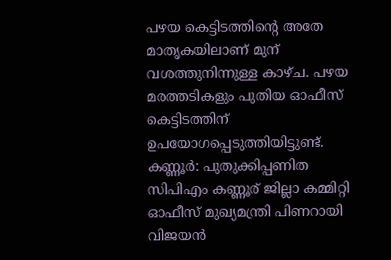പഴയ കെട്ടിടത്തിന്റെ അതേ മാതൃകയിലാണ് മുന് വശത്തുനിന്നുള്ള കാഴ്ച. പഴയ മരത്തടികളും പുതിയ ഓഫീസ് കെട്ടിടത്തിന് ഉപയോഗപ്പെടുത്തിയിട്ടുണ്ട്.
കണ്ണൂർ: പുതുക്കിപ്പണിത സിപിഎം കണ്ണൂര് ജില്ലാ കമ്മിറ്റി ഓഫീസ് മുഖ്യമന്ത്രി പിണറായി വിജയൻ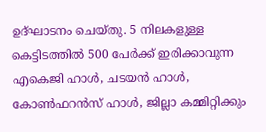ഉദ്ഘാടനം ചെയ്തു. 5 നിലകളുള്ള കെട്ടിടത്തിൽ 500 പേർക്ക് ഇരിക്കാവുന്ന എകെജി ഹാൾ, ചടയൻ ഹാൾ, കോൺഫറൻസ് ഹാൾ, ജില്ലാ കമ്മിറ്റിക്കും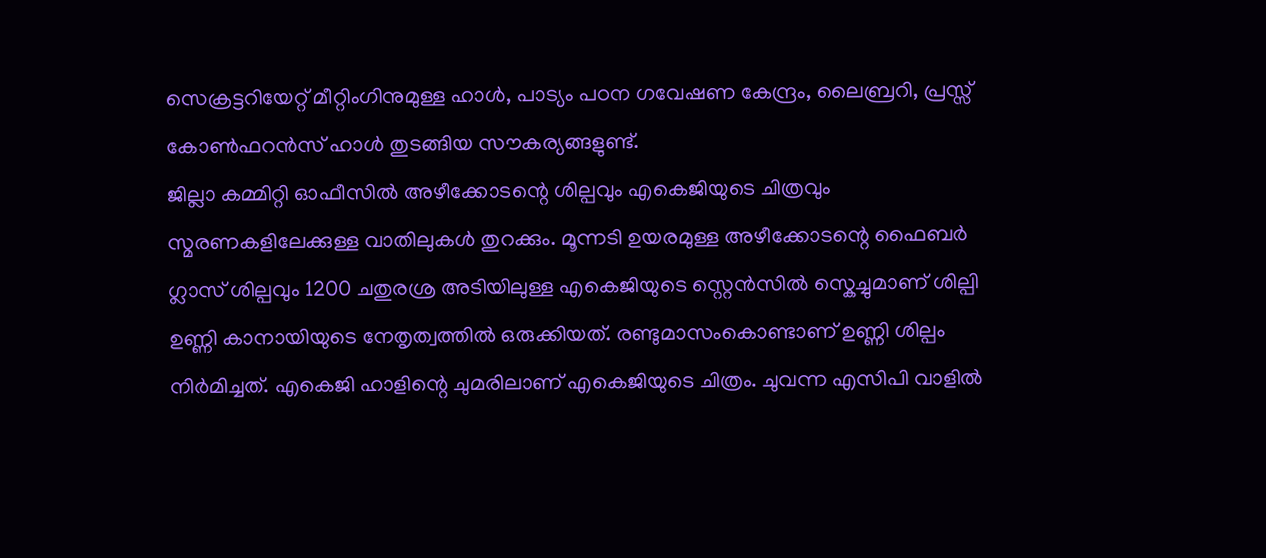സെക്രട്ടറിയേറ്റ് മീറ്റിംഗിനുമുള്ള ഹാൾ, പാട്യം പഠന ഗവേഷണ കേന്ദ്രം, ലൈബ്രറി, പ്രസ്സ് കോൺഫറൻസ് ഹാൾ തുടങ്ങിയ സൗകര്യങ്ങളുണ്ട്.
ജില്ലാ കമ്മിറ്റി ഓഫീസിൽ അഴീക്കോടന്റെ ശില്പവും എകെജിയുടെ ചിത്രവും സ്മരണകളിലേക്കുള്ള വാതിലുകൾ തുറക്കും. മൂന്നടി ഉയരമുള്ള അഴീക്കോടന്റെ ഫൈബർ ഗ്ലാസ് ശില്പവും 1200 ചതുരശ്ര അടിയിലുള്ള എകെജിയുടെ സ്റ്റെൻസിൽ സ്കെച്ചുമാണ് ശില്പി ഉണ്ണി കാനായിയുടെ നേതൃത്വത്തിൽ ഒരുക്കിയത്. രണ്ടുമാസംകൊണ്ടാണ് ഉണ്ണി ശില്പം നിർമിച്ചത്. എകെജി ഹാളിന്റെ ചുമരിലാണ് എകെജിയുടെ ചിത്രം. ചുവന്ന എസിപി വാളിൽ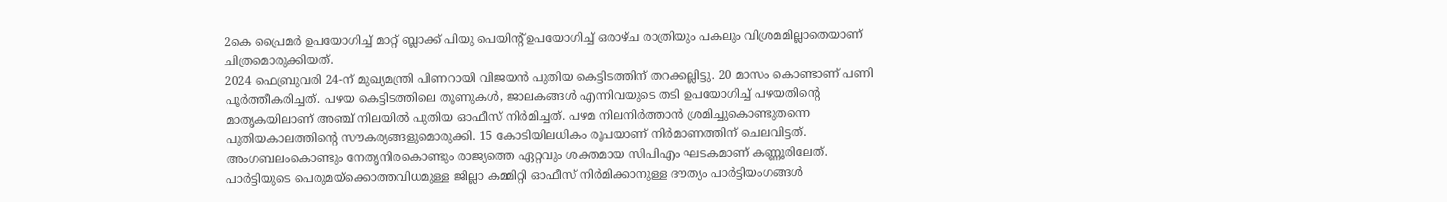2കെ പ്രൈമർ ഉപയോഗിച്ച് മാറ്റ് ബ്ലാക്ക് പിയു പെയിന്റ് ഉപയോഗിച്ച് ഒരാഴ്ച രാത്രിയും പകലും വിശ്രമമില്ലാതെയാണ് ചിത്രമൊരുക്കിയത്.
2024 ഫെബ്രുവരി 24-ന് മുഖ്യമന്ത്രി പിണറായി വിജയൻ പുതിയ കെട്ടിടത്തിന് തറക്കല്ലിട്ടു. 20 മാസം കൊണ്ടാണ് പണി പൂർത്തീകരിച്ചത്. പഴയ കെട്ടിടത്തിലെ തൂണുകൾ, ജാലകങ്ങൾ എന്നിവയുടെ തടി ഉപയോഗിച്ച് പഴയതിന്റെ മാതൃകയിലാണ് അഞ്ച് നിലയിൽ പുതിയ ഓഫീസ് നിർമിച്ചത്. പഴമ നിലനിർത്താൻ ശ്രമിച്ചുകൊണ്ടുതന്നെ പുതിയകാലത്തിന്റെ സൗകര്യങ്ങളുമൊരുക്കി. 15 കോടിയിലധികം രൂപയാണ് നിർമാണത്തിന് ചെലവിട്ടത്.
അംഗബലംകൊണ്ടും നേതൃനിരകൊണ്ടും രാജ്യത്തെ ഏറ്റവും ശക്തമായ സിപിഎം ഘടകമാണ് കണ്ണൂരിലേത്. പാർട്ടിയുടെ പെരുമയ്ക്കൊത്തവിധമുള്ള ജില്ലാ കമ്മിറ്റി ഓഫീസ് നിർമിക്കാനുള്ള ദൗത്യം പാർട്ടിയംഗങ്ങൾ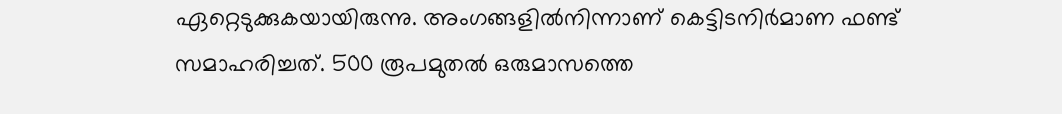ഏറ്റെടുക്കുകയായിരുന്നു. അംഗങ്ങളിൽനിന്നാണ് കെട്ടിടനിർമാണ ഫണ്ട് സമാഹരിച്ചത്. 500 രൂപമുതൽ ഒരുമാസത്തെ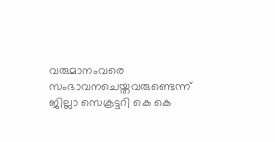വരുമാനംവരെ സംഭാവനചെയ്തവരുണ്ടെന്ന് ജില്ലാ സെക്രട്ടറി കെ കെ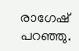രാഗേഷ് പറഞ്ഞു.